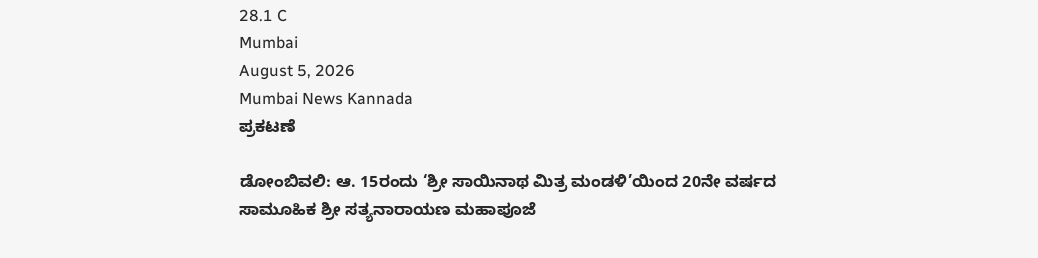28.1 C
Mumbai
August 5, 2026
Mumbai News Kannada
ಪ್ರಕಟಣೆ

ಡೋಂಬಿವಲಿ: ಆ. 15ರಂದು ‘ಶ್ರೀ ಸಾಯಿನಾಥ ಮಿತ್ರ ಮಂಡಳಿ’ಯಿಂದ 20ನೇ ವರ್ಷದ ಸಾಮೂಹಿಕ ಶ್ರೀ ಸತ್ಯನಾರಾಯಣ ಮಹಾಪೂಜೆ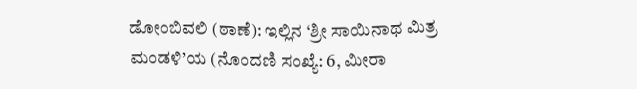ಡೋಂಬಿವಲಿ (ಠಾಣೆ): ಇಲ್ಲಿನ ‘ಶ್ರೀ ಸಾಯಿನಾಥ ಮಿತ್ರ ಮಂಡಳಿ’ಯ (ನೊಂದಣಿ ಸಂಖ್ಯೆ: 6, ಮೀರಾ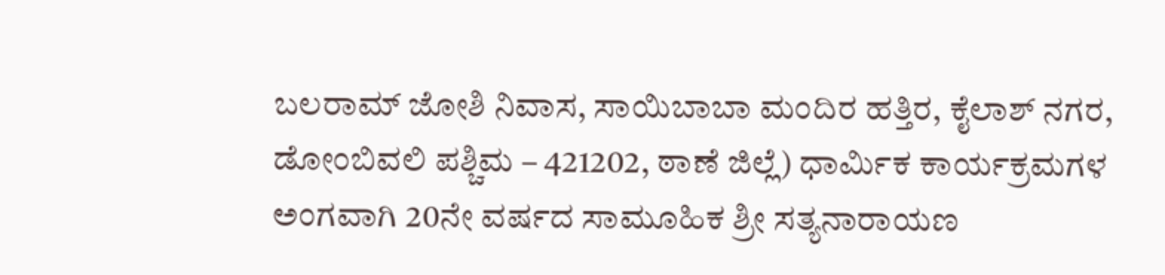ಬಲರಾಮ್ ಜೋಶಿ ನಿವಾಸ, ಸಾಯಿಬಾಬಾ ಮಂದಿರ ಹತ್ತಿರ, ಕೈಲಾಶ್ ನಗರ, ಡೋಂಬಿವಲಿ ಪಶ್ಚಿಮ – 421202, ಠಾಣೆ ಜಿಲ್ಲೆ) ಧಾರ್ಮಿಕ ಕಾರ್ಯಕ್ರಮಗಳ ಅಂಗವಾಗಿ 20ನೇ ವರ್ಷದ ಸಾಮೂಹಿಕ ಶ್ರೀ ಸತ್ಯನಾರಾಯಣ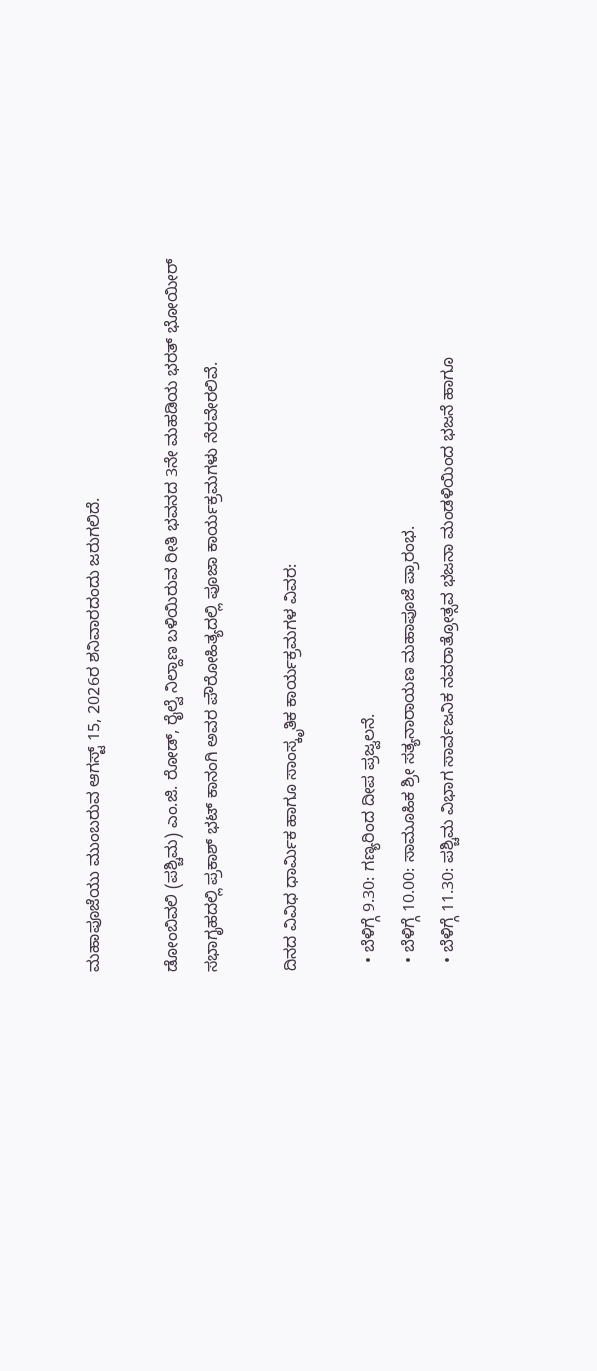ಮಹಾಪೂಜೆಯು ಮುಂಬರುವ ಆಗಸ್ಟ್ 15, 2026ರ ಶನಿವಾರದಂದು ಜರುಗಲಿದೆ.

ಡೋಂಬಿವಲಿ (ಪಶ್ಚಿಮ) ಎಂ.ಜಿ. ರೋಡ್, ರೈಲ್ವೆ ನಿಲ್ದಾಣ ಬಳಿಯಿರುವ ರೀತಿ ಭವನದ 3ನೇ ಮಹಡಿಯ ಭರತ್ ಭೋಯೀರ್ ಸಭಾಗೃಹದಲ್ಲಿ ಪ್ರಕಾಶ್ ಭಟ್ ಕಾನಂಗಿ ಅವರ ಪೌರೋಹಿತ್ಯದಲ್ಲಿ ಪೂಜಾ ಕಾರ್ಯಕ್ರಮಗಳು ನೆರವೇರಲಿವೆ.

ದಿನದ ವಿವಿಧ ಧಾರ್ಮಿಕ ಹಾಗೂ ಸಾಂಸ್ಕೃತಿಕ ಕಾರ್ಯಕ್ರಮಗಳ ವಿವರ:

  • ಬೆಳಿಗ್ಗೆ 9.30: ಗಣ್ಯರಿಂದ ದೀಪ ಪ್ರಜ್ವಲನೆ.
  • ಬೆಳಿಗ್ಗೆ 10.00: ಸಾಮೂಹಿಕ ಶ್ರೀ ಸತ್ಯನಾರಾಯಣ ಮಹಾಪೂಜೆ ಪ್ರಾರಂಭ.
  • ಬೆಳಿಗ್ಗೆ 11.30: ಪಶ್ಚಿಮ ವಿಭಾಗ ಸಾರ್ವಜನಿಕ ನವರಾತ್ರೋತ್ಸವ ಭಜನಾ ಮಂಡಳಿಯಿಂದ ಭಜನೆ ಹಾಗೂ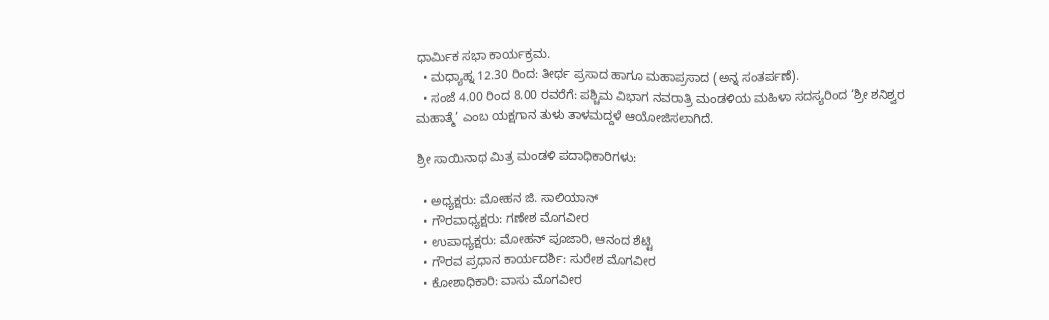ಧಾರ್ಮಿಕ ಸಭಾ ಕಾರ್ಯಕ್ರಮ.
  • ಮಧ್ಯಾಹ್ನ 12.30 ರಿಂದ: ತೀರ್ಥ ಪ್ರಸಾದ ಹಾಗೂ ಮಹಾಪ್ರಸಾದ (ಅನ್ನ ಸಂತರ್ಪಣೆ).
  • ಸಂಜೆ 4.00 ರಿಂದ 8.00 ರವರೆಗೆ: ಪಶ್ಚಿಮ ವಿಭಾಗ ನವರಾತ್ರಿ ಮಂಡಳಿಯ ಮಹಿಳಾ ಸದಸ್ಯರಿಂದ ‘ಶ್ರೀ ಶನಿಶ್ವರ ಮಹಾತ್ಮೆ’ ಎಂಬ ಯಕ್ಷಗಾನ ತುಳು ತಾಳಮದ್ದಳೆ ಆಯೋಜಿಸಲಾಗಿದೆ.

ಶ್ರೀ ಸಾಯಿನಾಥ ಮಿತ್ರ ಮಂಡಳಿ ಪದಾಧಿಕಾರಿಗಳು:

  • ಅಧ್ಯಕ್ಷರು: ಮೋಹನ ಜಿ. ಸಾಲಿಯಾನ್
  • ಗೌರವಾಧ್ಯಕ್ಷರು: ಗಣೇಶ ಮೊಗವೀರ
  • ಉಪಾಧ್ಯಕ್ಷರು: ಮೋಹನ್ ಪೂಜಾರಿ, ಆನಂದ ಶೆಟ್ಟಿ
  • ಗೌರವ ಪ್ರಧಾನ ಕಾರ್ಯದರ್ಶಿ: ಸುರೇಶ ಮೊಗವೀರ
  • ಕೋಶಾಧಿಕಾರಿ: ವಾಸು ಮೊಗವೀರ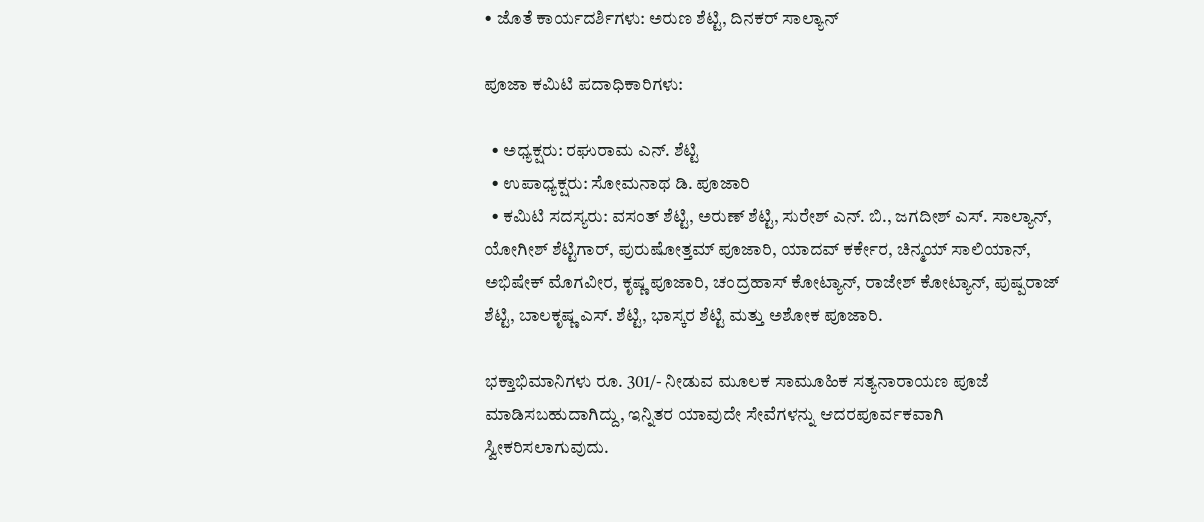• ಜೊತೆ ಕಾರ್ಯದರ್ಶಿಗಳು: ಅರುಣ ಶೆಟ್ಟಿ, ದಿನಕರ್ ಸಾಲ್ಯಾನ್

ಪೂಜಾ ಕಮಿಟಿ ಪದಾಧಿಕಾರಿಗಳು:

  • ಅಧ್ಯಕ್ಷರು: ರಘುರಾಮ ಎನ್. ಶೆಟ್ಟಿ
  • ಉಪಾಧ್ಯಕ್ಷರು: ಸೋಮನಾಥ ಡಿ. ಪೂಜಾರಿ
  • ಕಮಿಟಿ ಸದಸ್ಯರು: ವಸಂತ್ ಶೆಟ್ಟಿ, ಅರುಣ್ ಶೆಟ್ಟಿ, ಸುರೇಶ್ ಎನ್. ಬಿ., ಜಗದೀಶ್ ಎಸ್. ಸಾಲ್ಯಾನ್, ಯೋಗೀಶ್ ಶೆಟ್ಟಿಗಾರ್, ಪುರುಷೋತ್ತಮ್ ಪೂಜಾರಿ, ಯಾದವ್ ಕರ್ಕೇರ, ಚಿನ್ಮಯ್ ಸಾಲಿಯಾನ್, ಅಭಿಷೇಕ್ ಮೊಗವೀರ, ಕೃಷ್ಣ ಪೂಜಾರಿ, ಚಂದ್ರಹಾಸ್ ಕೋಟ್ಯಾನ್, ರಾಜೇಶ್ ಕೋಟ್ಯಾನ್, ಪುಷ್ಪರಾಜ್ ಶೆಟ್ಟಿ, ಬಾಲಕೃಷ್ಣ ಎಸ್. ಶೆಟ್ಟಿ, ಭಾಸ್ಕರ ಶೆಟ್ಟಿ ಮತ್ತು ಅಶೋಕ ಪೂಜಾರಿ.

ಭಕ್ತಾಭಿಮಾನಿಗಳು ರೂ. 301/- ನೀಡುವ ಮೂಲಕ ಸಾಮೂಹಿಕ ಸತ್ಯನಾರಾಯಣ ಪೂಜೆ ಮಾಡಿಸಬಹುದಾಗಿದ್ದು, ಇನ್ನಿತರ ಯಾವುದೇ ಸೇವೆಗಳನ್ನು ಆದರಪೂರ್ವಕವಾಗಿ ಸ್ವೀಕರಿಸಲಾಗುವುದು.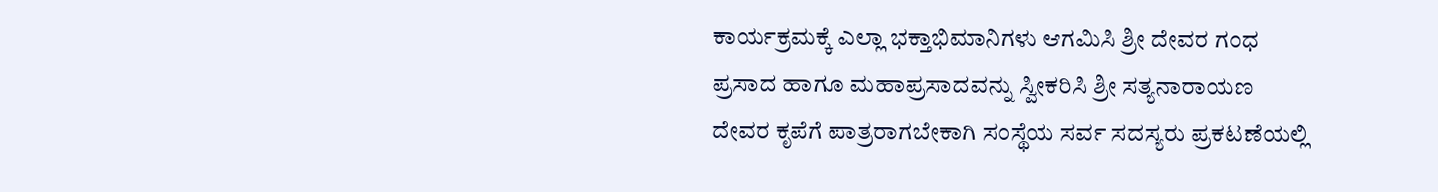ಕಾರ್ಯಕ್ರಮಕ್ಕೆ ಎಲ್ಲಾ ಭಕ್ತಾಭಿಮಾನಿಗಳು ಆಗಮಿಸಿ ಶ್ರೀ ದೇವರ ಗಂಧ ಪ್ರಸಾದ ಹಾಗೂ ಮಹಾಪ್ರಸಾದವನ್ನು ಸ್ವೀಕರಿಸಿ ಶ್ರೀ ಸತ್ಯನಾರಾಯಣ ದೇವರ ಕೃಪೆಗೆ ಪಾತ್ರರಾಗಬೇಕಾಗಿ ಸಂಸ್ಥೆಯ ಸರ್ವ ಸದಸ್ಯರು ಪ್ರಕಟಣೆಯಲ್ಲಿ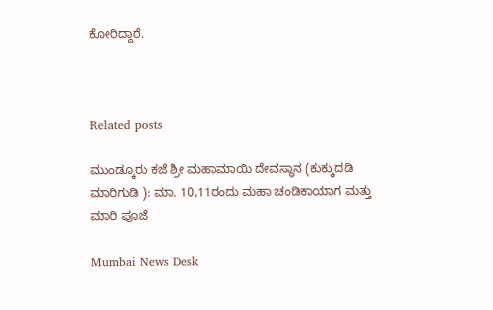ಕೋರಿದ್ದಾರೆ.



Related posts

ಮುಂಡ್ಕೂರು ಕಜೆ ಶ್ರೀ ಮಹಾಮಾಯಿ ದೇವಸ್ಥಾನ (ಕುಕ್ಕುದಡಿ ಮಾರಿಗುಡಿ ): ಮಾ. 10,11ರಂದು ಮಹಾ ಚಂಡಿಕಾಯಾಗ ಮತ್ತು ಮಾರಿ ಪೂಜೆ

Mumbai News Desk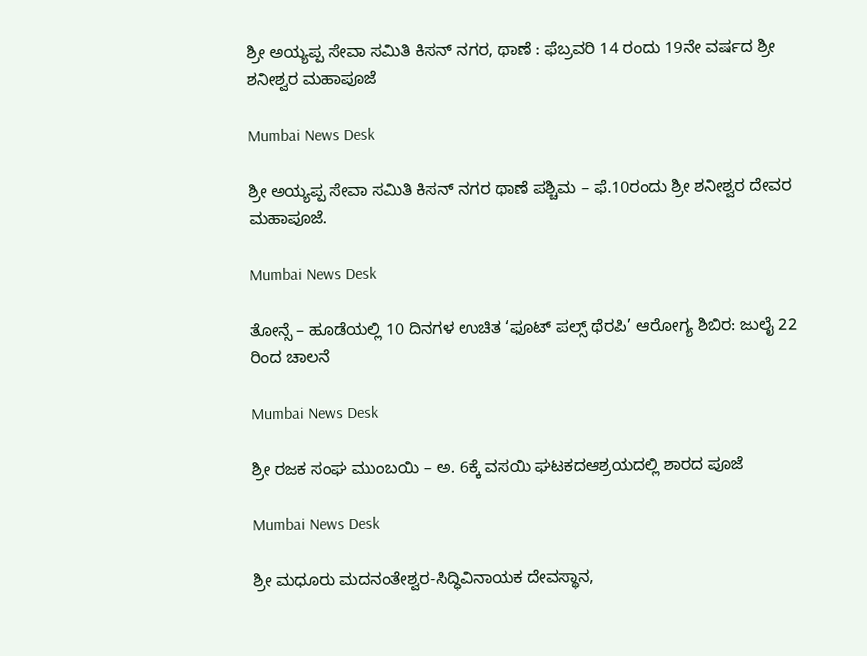ಶ್ರೀ ಅಯ್ಯಪ್ಪ ಸೇವಾ ಸಮಿತಿ ಕಿಸನ್ ನಗರ, ಥಾಣೆ : ಫೆಬ್ರವರಿ 14 ರಂದು 19ನೇ ವರ್ಷದ ಶ್ರೀ ಶನೀಶ್ವರ ಮಹಾಪೂಜೆ

Mumbai News Desk

ಶ್ರೀ ಅಯ್ಯಪ್ಪ ಸೇವಾ ಸಮಿತಿ ಕಿಸನ್ ನಗರ ಥಾಣೆ ಪಶ್ಚಿಮ – ಫೆ.10ರಂದು ಶ್ರೀ ಶನೀಶ್ವರ ದೇವರ ಮಹಾಪೂಜೆ.

Mumbai News Desk

ತೋನ್ಸೆ – ಹೂಡೆಯಲ್ಲಿ 10 ದಿನಗಳ ಉಚಿತ ‘ಫೂಟ್ ಪಲ್ಸ್ ಥೆರಪಿ’ ಆರೋಗ್ಯ ಶಿಬಿರ: ಜುಲೈ 22 ರಿಂದ ಚಾಲನೆ

Mumbai News Desk

ಶ್ರೀ ರಜಕ ಸಂಘ ಮುಂಬಯಿ – ಅ. 6ಕ್ಕೆ ವಸಯಿ ಘಟಕದಆಶ್ರಯದಲ್ಲಿ ಶಾರದ ಪೂಜೆ

Mumbai News Desk

ಶ್ರೀ ಮಧೂರು ಮದನಂತೇಶ್ವರ-ಸಿದ್ಧಿವಿನಾಯಕ ದೇವಸ್ಥಾನ,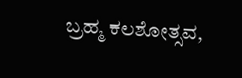ಬ್ರಹ್ಮ ಕಲಶೋತ್ಸವ,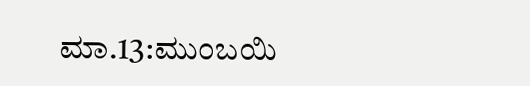ಮಾ.13:ಮುಂಬಯಿ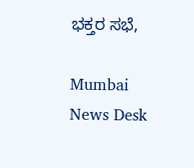ಭಕ್ತರ ಸಭೆ,

Mumbai News Desk